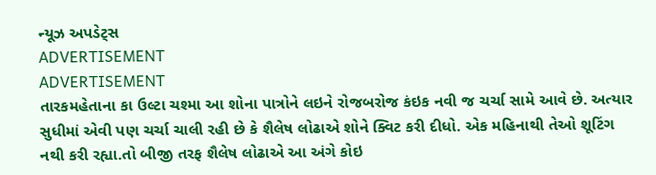ન્યૂઝ અપડેટ્સ
ADVERTISEMENT
ADVERTISEMENT
તારકમહેતાના કા ઉલ્ટા ચશ્મા આ શોના પાત્રોને લઇને રોજબરોજ કંઇક નવી જ ચર્ચા સામે આવે છે. અત્યાર સુધીમાં એવી પણ ચર્ચા ચાલી રહી છે કે શૈલેષ લોઢાએ શોને ક્વિટ કરી દીધો. એક મહિનાથી તેઓ શૂટિંગ નથી કરી રહ્યા.તો બીજી તરફ શૈલેષ લોઢાએ આ અંગે કોઇ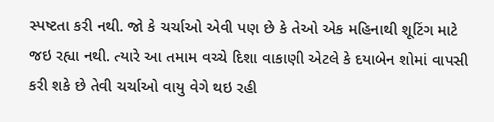સ્પષ્ટતા કરી નથી. જો કે ચર્ચાઓ એવી પણ છે કે તેઓ એક મહિનાથી શૂટિંગ માટે જઇ રહ્યા નથી. ત્યારે આ તમામ વચ્ચે દિશા વાકાણી એટલે કે દયાબેન શોમાં વાપસી કરી શકે છે તેવી ચર્ચાઓ વાયુ વેગે થઇ રહી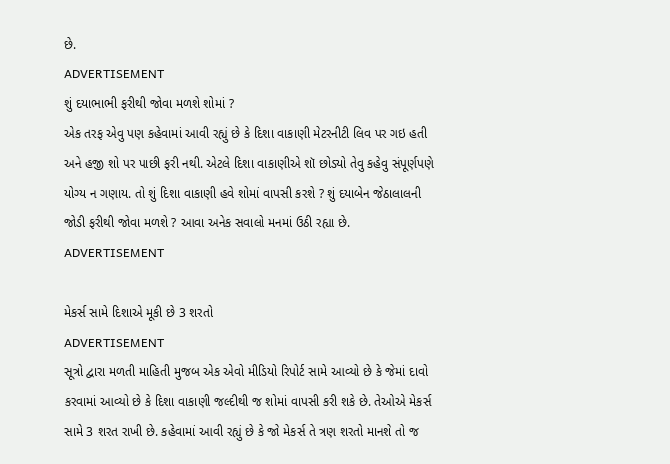છે.
ADVERTISEMENT
શું દયાભાભી ફરીથી જોવા મળશે શોમાં ?
એક તરફ એવુ પણ કહેવામાં આવી રહ્યું છે કે દિશા વાકાણી મેટરનીટી લિવ પર ગઇ હતી અને હજી શો પર પાછી ફરી નથી. એટલે દિશા વાકાણીએ શૉ છોડ્યો તેવુ કહેવુ સંપૂર્ણપણે યોગ્ય ન ગણાય. તો શું દિશા વાકાણી હવે શોમાં વાપસી કરશે ? શું દયાબેન જેઠાલાલની જોડી ફરીથી જોવા મળશે ? આવા અનેક સવાલો મનમાં ઉઠી રહ્યા છે.
ADVERTISEMENT

મેકર્સ સામે દિશાએ મૂકી છે 3 શરતો
ADVERTISEMENT
સૂત્રો દ્વારા મળતી માહિતી મુજબ એક એવો મીડિયો રિપોર્ટ સામે આવ્યો છે કે જેમાં દાવો કરવામાં આવ્યો છે કે દિશા વાકાણી જલ્દીથી જ શોમાં વાપસી કરી શકે છે. તેઓએ મેકર્સ સામે 3 શરત રાખી છે. કહેવામાં આવી રહ્યું છે કે જો મેકર્સ તે ત્રણ શરતો માનશે તો જ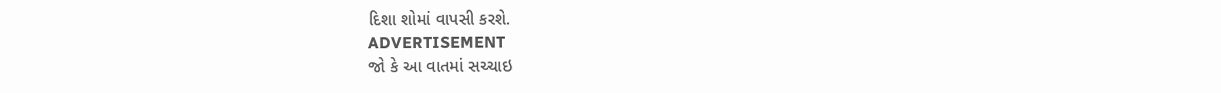દિશા શોમાં વાપસી કરશે.
ADVERTISEMENT
જો કે આ વાતમાં સચ્ચાઇ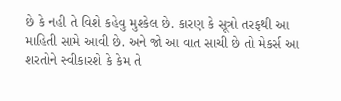છે કે નહી તે વિશે કહેવુ મુશ્કેલ છે. કારણ કે સૂત્રો તરફથી આ માહિતી સામે આવી છે. અને જો આ વાત સાચી છે તો મેકર્સ આ શરતોને સ્વીકારશે કે કેમ તે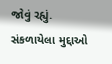જોવું રહ્યું.
સંકળાયેલા મુદ્દાઓ